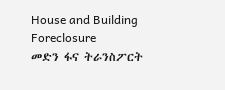House and Building Foreclosure
መድን ፋና ትራንስፖርት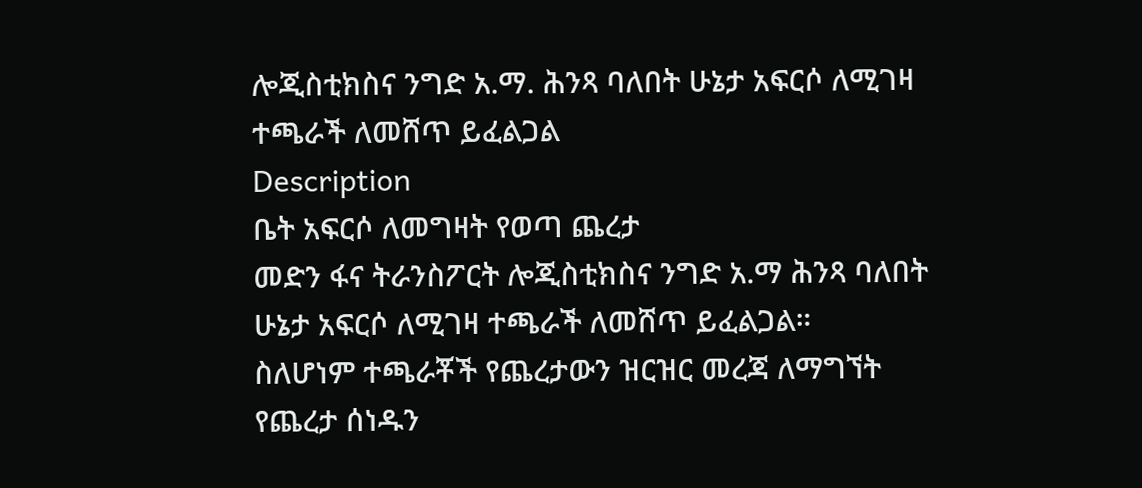ሎጂስቲክስና ንግድ አ.ማ. ሕንጻ ባለበት ሁኔታ አፍርሶ ለሚገዛ ተጫራች ለመሸጥ ይፈልጋል
Description
ቤት አፍርሶ ለመግዛት የወጣ ጨረታ
መድን ፋና ትራንስፖርት ሎጂስቲክስና ንግድ አ.ማ ሕንጻ ባለበት ሁኔታ አፍርሶ ለሚገዛ ተጫራች ለመሸጥ ይፈልጋል።
ስለሆነም ተጫራቾች የጨረታውን ዝርዝር መረጃ ለማግኘት የጨረታ ሰነዱን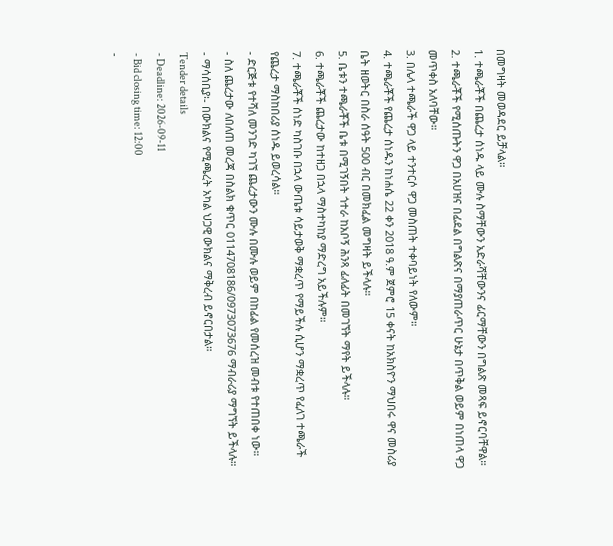በመግዛት መወዳደር ይቻላል።
1. ተጫራቾች በጨረታ ሰነዱ ላይ ሙሉ ስማቸውን አድራሻቸውንና ፊርማቸውን በግልጽ መጻፍ ይኖርባቸዋል።
2. ተጫራቾች የሚሰጡትን ዋጋ በአሀዝና በፊደል በግልጽና በማያጠራጥር ሁኔታ በጥቅል ወይም በነጠላ ዋጋ መጥቀስ አለባቸው።
3. በሌላ ተጫራች ዋጋ ላይ ተንተርሶ ዋጋ መስጠት ተቀባይነት የለውም።
4. ተጫራቾች የጨረታ ሰነዱን ከነሐሴ 22 ቀን 2018 ዓ.ም ጀምሮ 15 ቀናት ከአክስዮን ማህበሩ ዋና መስሪያ ቤት ዘወትር በስራ ሰዓት 500 ብር በመክፈል መግዛት ይችላሉ።
5. ቤቱን ተጫራቾች ቤቱ በሚገኝበት ጎተራ ከአቦኝ ሕንጻ ፊለፊት በመገኘት ማየት ይችላሉ።
6. ተጫራቾች ጨረታው ከተዘጋ በኋላ ማስተካከያ ማድረግ አይችሉም።
7. ተጫራቾች ሰነድ ካስገቡ በኋላ ውጤቱ ሳይታወቅ ማቋረጥ የማይችሉ ሲሆን ማቋረጥ የፈለገ ተጫራች የጨረታ ማስከበሪያ ሰነዱ ይወረሳል።
- ድርጅቱ የተሻለ መንገድ ካገኘ ጨረታውን ሙሉ በሙሉ ወይም በከፊል የመሰረዝ መብቱ የተጠበቀ ነው።
- ስለ ጨረታው ለበለጠ መረጃ በስልክ ቁጥር 0114708186/0973073676 ማብራሪያ ማግኘት ይችላሉ።
- ማሳሰቢያ፡- በውክልና የሚጫረት አካል ህጋዊ ውክልና ማቅረብ ይኖርበታል።
Tender details
- Deadline: 2026-09-11
- Bid closing time: 12:00
-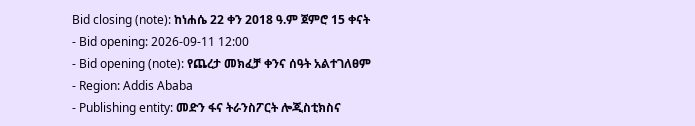Bid closing (note): ከነሐሴ 22 ቀን 2018 ዓ.ም ጀምሮ 15 ቀናት
- Bid opening: 2026-09-11 12:00
- Bid opening (note): የጨረታ መክፈቻ ቀንና ሰዓት አልተገለፀም
- Region: Addis Ababa
- Publishing entity: መድን ፋና ትራንስፖርት ሎጂስቲክስና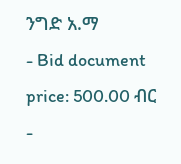ንግድ አ.ማ
- Bid document price: 500.00 ብር
-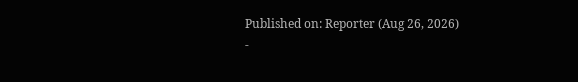Published on: Reporter (Aug 26, 2026)
-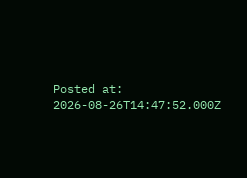Posted at: 2026-08-26T14:47:52.000Z